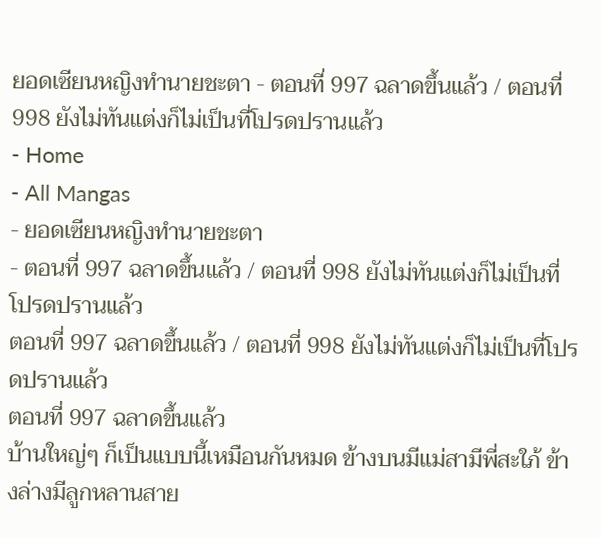ยอดเซียนหญิงทำนายชะตา - ตอนที่ 997 ฉลาดขึ้นแล้ว / ตอนที่ 998 ยังไม่ทันแต่งก็ไม่เป็นที่โปรดปรานแล้ว
- Home
- All Mangas
- ยอดเซียนหญิงทำนายชะตา
- ตอนที่ 997 ฉลาดขึ้นแล้ว / ตอนที่ 998 ยังไม่ทันแต่งก็ไม่เป็นที่โปรดปรานแล้ว
ตอนที่ 997 ฉลาดขึ้นแล้ว / ตอนที่ 998 ยังไม่ทันแต่งก็ไม่เป็นที่โปรดปรานแล้ว
ตอนที่ 997 ฉลาดขึ้นแล้ว
บ้านใหญ่ๆ ก็เป็นแบบนี้เหมือนกันหมด ข้างบนมีแม่สามีพี่สะใภ้ ข้างล่างมีลูกหลานสาย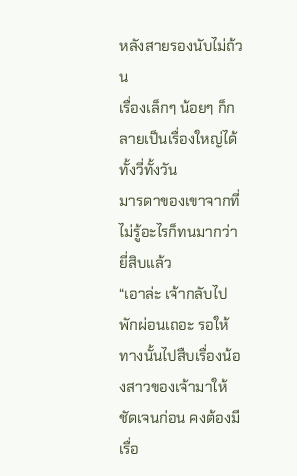หลังสายรองนับไม่ถ้วน
เรื่องเล็กๆ น้อยๆ ก็กลายเป็นเรื่องใหญ่ได้ทั้งวี่ทั้งวัน
มารดาของเขาจากที่ไม่รู้อะไรก็ทนมากว่ายี่สิบแล้ว
“เอาล่ะ เจ้ากลับไปพักผ่อนเถอะ รอให้ทางนั้นไปสืบเรื่องน้องสาวของเจ้ามาให้ชัดเจนก่อน คงต้องมีเรื่อ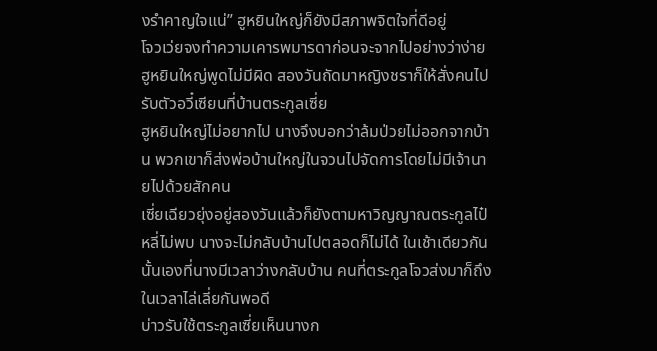งรำคาญใจแน่” ฮูหยินใหญ่ก็ยังมีสภาพจิตใจที่ดีอยู่
โจวเว่ยจงทำความเคารพมารดาก่อนจะจากไปอย่างว่าง่าย
ฮูหยินใหญ่พูดไม่มีผิด สองวันถัดมาหญิงชราก็ให้สั่งคนไปรับตัวอวี๋เซียนที่บ้านตระกูลเซี่ย
ฮูหยินใหญ่ไม่อยากไป นางจึงบอกว่าล้มป่วยไม่ออกจากบ้าน พวกเขาก็ส่งพ่อบ้านใหญ่ในจวนไปจัดการโดยไม่มีเจ้านายไปด้วยสักคน
เซี่ยเฉียวยุ่งอยู่สองวันแล้วก็ยังตามหาวิญญาณตระกูลไป๋หลี่ไม่พบ นางจะไม่กลับบ้านไปตลอดก็ไม่ได้ ในเช้าเดียวกันนั้นเองที่นางมีเวลาว่างกลับบ้าน คนที่ตระกูลโจวส่งมาก็ถึงในเวลาไล่เลี่ยกันพอดี
บ่าวรับใช้ตระกูลเซี่ยเห็นนางก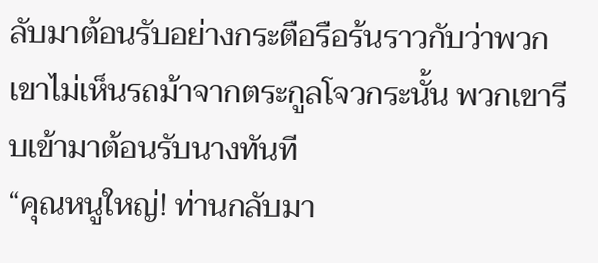ลับมาต้อนรับอย่างกระตือรือร้นราวกับว่าพวกเขาไม่เห็นรถม้าจากตระกูลโจวกระนั้น พวกเขารีบเข้ามาต้อนรับนางทันที
“คุณหนูใหญ่! ท่านกลับมา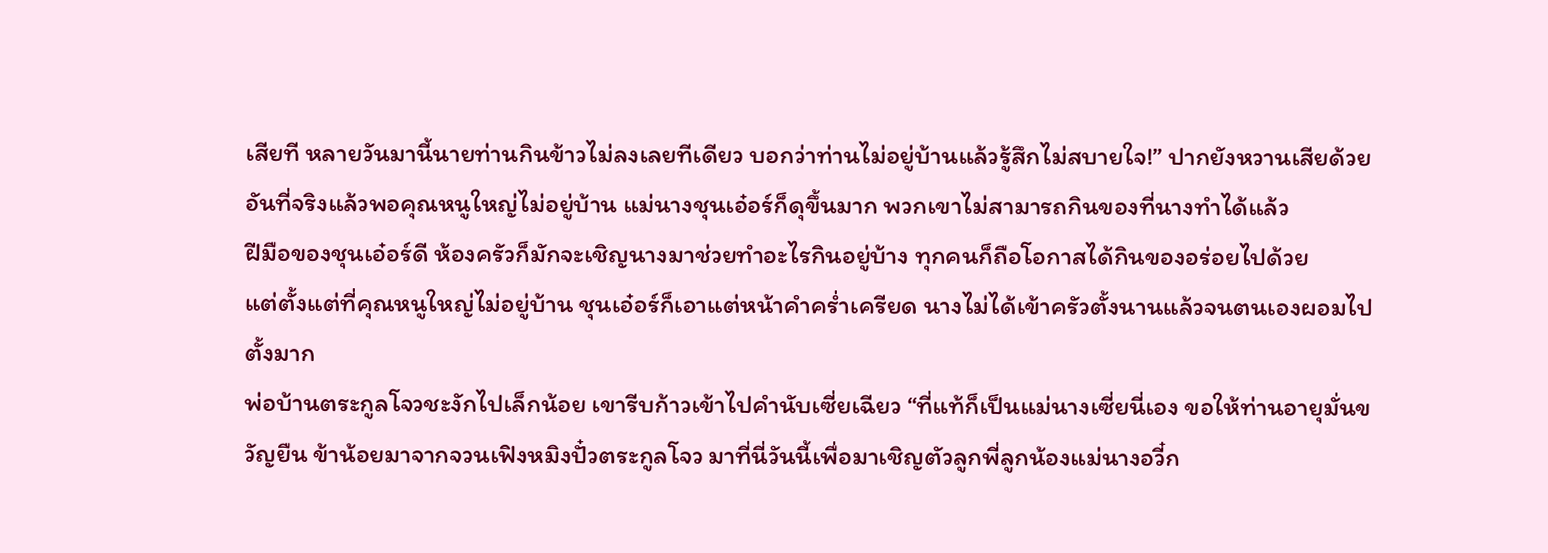เสียที หลายวันมานี้นายท่านกินข้าวไม่ลงเลยทีเดียว บอกว่าท่านไม่อยู่บ้านแล้วรู้สึกไม่สบายใจ!” ปากยังหวานเสียด้วย
อันที่จริงแล้วพอคุณหนูใหญ่ไม่อยู่บ้าน แม่นางชุนเอ๋อร์ก็ดุขึ้นมาก พวกเขาไม่สามารถกินของที่นางทำได้แล้ว
ฝีมือของชุนเอ๋อร์ดี ห้องครัวก็มักจะเชิญนางมาช่วยทำอะไรกินอยู่บ้าง ทุกคนก็ถือโอกาสได้กินของอร่อยไปด้วย
แต่ตั้งแต่ที่คุณหนูใหญ่ไม่อยู่บ้าน ชุนเอ๋อร์ก็เอาแต่หน้าคำคร่ำเครียด นางไม่ได้เข้าครัวตั้งนานแล้วจนตนเองผอมไปตั้งมาก
พ่อบ้านตระกูลโจวชะงักไปเล็กน้อย เขารีบก้าวเข้าไปคำนับเซี่ยเฉียว “ที่แท้ก็เป็นแม่นางเซี่ยนี่เอง ขอให้ท่านอายุมั่นขวัญยืน ข้าน้อยมาจากจวนเฟิงหมิงปั๋วตระกูลโจว มาที่นี่วันนี้เพื่อมาเชิญตัวลูกพี่ลูกน้องแม่นางอวี๋ก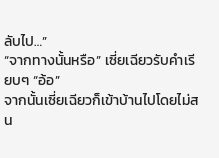ลับไป…”
“จากทางนั้นหรือ” เซี่ยเฉียวรับคำเรียบๆ “อ้อ”
จากนั้นเซี่ยเฉียวก็เข้าบ้านไปโดยไม่สน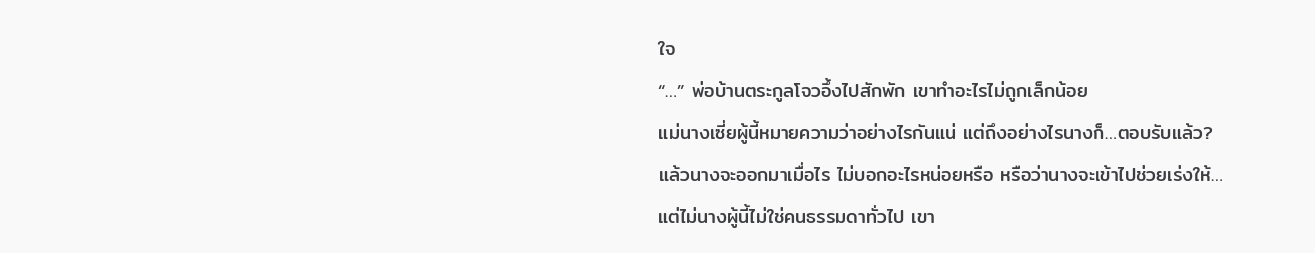ใจ
“…” พ่อบ้านตระกูลโจวอึ้งไปสักพัก เขาทำอะไรไม่ถูกเล็กน้อย
แม่นางเซี่ยผู้นี้หมายความว่าอย่างไรกันแน่ แต่ถึงอย่างไรนางก็…ตอบรับแล้ว?
แล้วนางจะออกมาเมื่อไร ไม่บอกอะไรหน่อยหรือ หรือว่านางจะเข้าไปช่วยเร่งให้…
แต่ไม่นางผู้นี้ไม่ใช่คนธรรมดาทั่วไป เขา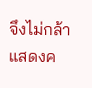จึงไม่กล้าแสดงค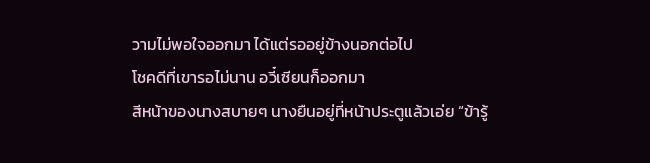วามไม่พอใจออกมา ได้แต่รออยู่ข้างนอกต่อไป
โชคดีที่เขารอไม่นาน อวี๋เซียนก็ออกมา
สีหน้าของนางสบายๆ นางยืนอยู่ที่หน้าประตูแล้วเอ่ย “ข้ารู้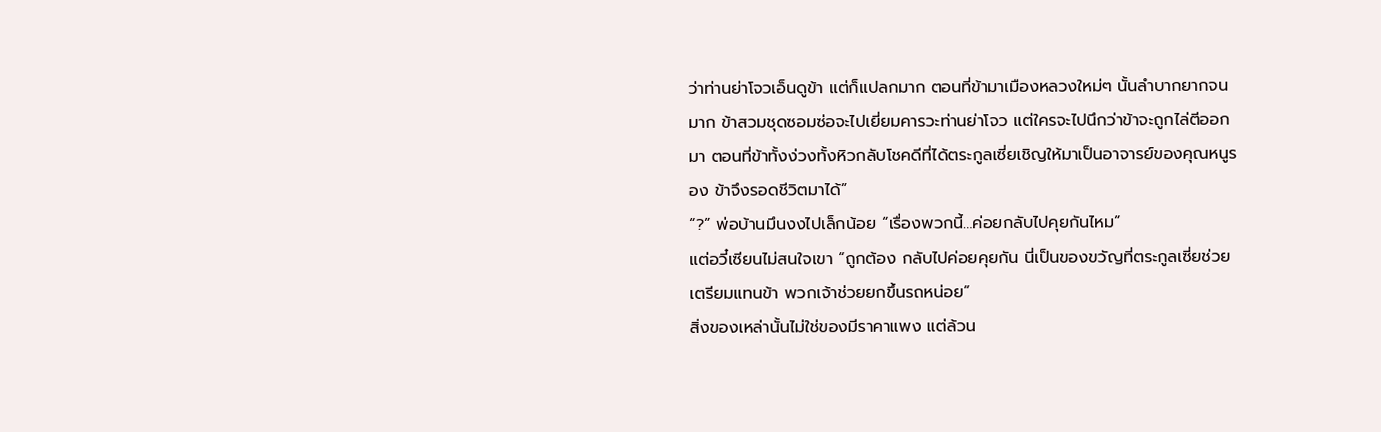ว่าท่านย่าโจวเอ็นดูข้า แต่ก็แปลกมาก ตอนที่ข้ามาเมืองหลวงใหม่ๆ นั้นลำบากยากจนมาก ข้าสวมชุดซอมซ่อจะไปเยี่ยมคารวะท่านย่าโจว แต่ใครจะไปนึกว่าข้าจะถูกไล่ตีออกมา ตอนที่ข้าทั้งง่วงทั้งหิวกลับโชคดีที่ได้ตระกูลเซี่ยเชิญให้มาเป็นอาจารย์ของคุณหนูรอง ข้าจึงรอดชีวิตมาได้”
“?” พ่อบ้านมึนงงไปเล็กน้อย “เรื่องพวกนี้…ค่อยกลับไปคุยกันไหม”
แต่อวี๋เซียนไม่สนใจเขา “ถูกต้อง กลับไปค่อยคุยกัน นี่เป็นของขวัญที่ตระกูลเซี่ยช่วยเตรียมแทนข้า พวกเจ้าช่วยยกขึ้นรถหน่อย”
สิ่งของเหล่านั้นไม่ใช่ของมีราคาแพง แต่ล้วน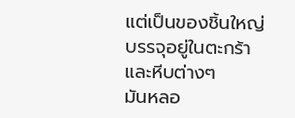แต่เป็นของชิ้นใหญ่บรรจุอยู่ในตะกร้าและหีบต่างๆ
มันหลอ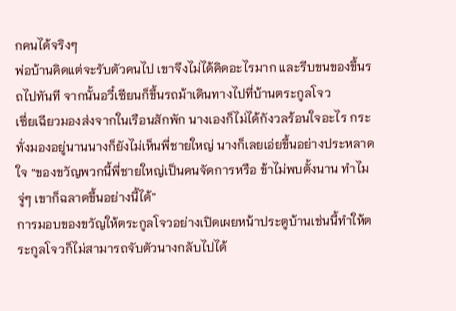กคนได้จริงๆ
พ่อบ้านคิดแต่จะรับตัวคนไป เขาจึงไม่ได้คิดอะไรมาก และรีบขนของขึ้นรถไปทันที จากนั้นอวี๋เซียนก็ขึ้นรถม้าเดินทางไปที่บ้านตระกูลโจว
เซี่ยเฉียวมองส่งจากในเรือนสักพัก นางเองก็ไม่ได้กังวลร้อนใจอะไร กระทั่งมองอยู่นานนางก็ยังไม่เห็นพี่ชายใหญ่ นางก็เลยเอ่ยขึ้นอย่างประหลาดใจ “ของขวัญพวกนี้พี่ชายใหญ่เป็นคนจัดการหรือ ข้าไม่พบตั้งนาน ทำไมจู่ๆ เขาก็ฉลาดขึ้นอย่างนี้ได้”
การมอบของขวัญให้ตระกูลโจวอย่างเปิดเผยหน้าประตูบ้านเช่นนี้ทำให้ตระกูลโจวก็ไม่สามารถจับตัวนางกลับไปได้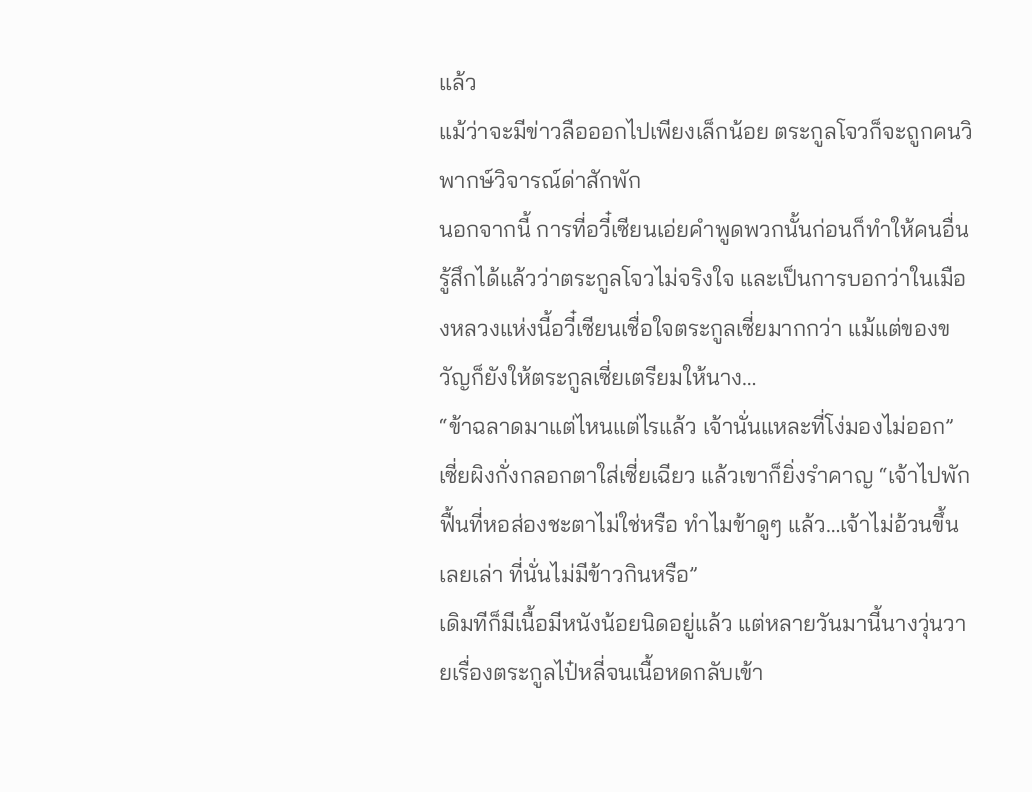แล้ว
แม้ว่าจะมีข่าวลือออกไปเพียงเล็กน้อย ตระกูลโจวก็จะถูกคนวิพากษ์วิจารณ์ด่าสักพัก
นอกจากนี้ การที่อวี๋เซียนเอ่ยคำพูดพวกนั้นก่อนก็ทำให้คนอื่นรู้สึกได้แล้วว่าตระกูลโจวไม่จริงใจ และเป็นการบอกว่าในเมืองหลวงแห่งนี้อวี๋เซียนเชื่อใจตระกูลเซี่ยมากกว่า แม้แต่ของขวัญก็ยังให้ตระกูลเซี่ยเตรียมให้นาง…
“ข้าฉลาดมาแต่ไหนแต่ไรแล้ว เจ้านั่นแหละที่โง่มองไม่ออก” เซี่ยผิงกั่งกลอกตาใส่เซี่ยเฉียว แล้วเขาก็ยิ่งรำคาญ “เจ้าไปพักฟื้นที่หอส่องชะตาไม่ใช่หรือ ทำไมข้าดูๆ แล้ว…เจ้าไม่อ้วนขึ้นเลยเล่า ที่นั่นไม่มีข้าวกินหรือ”
เดิมทีก็มีเนื้อมีหนังน้อยนิดอยู่แล้ว แต่หลายวันมานี้นางวุ่นวายเรื่องตระกูลไป๋หลี่จนเนื้อหดกลับเข้า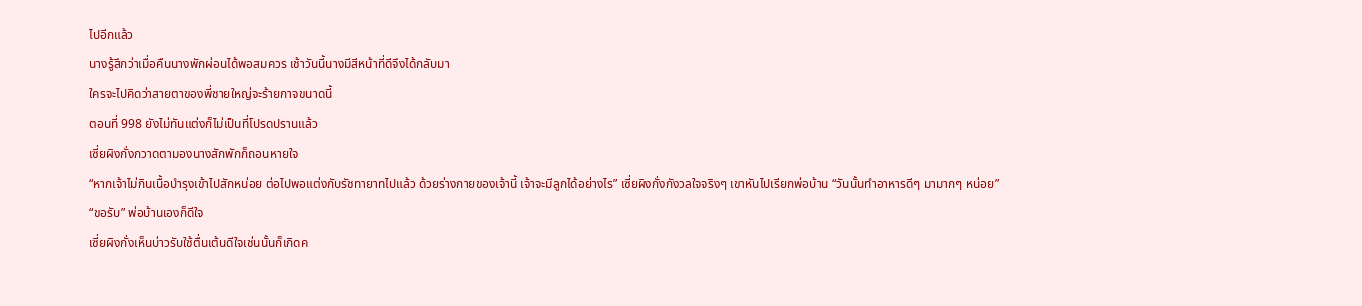ไปอีกแล้ว
นางรู้สึกว่าเมื่อคืนนางพักผ่อนได้พอสมควร เช้าวันนี้นางมีสีหน้าที่ดีจึงได้กลับมา
ใครจะไปคิดว่าสายตาของพี่ชายใหญ่จะร้ายกาจขนาดนี้
ตอนที่ 998 ยังไม่ทันแต่งก็ไม่เป็นที่โปรดปรานแล้ว
เซี่ยผิงกั่งกวาดตามองนางสักพักก็ถอนหายใจ
“หากเจ้าไม่กินเนื้อบำรุงเข้าไปสักหน่อย ต่อไปพอแต่งกับรัชทายาทไปแล้ว ด้วยร่างกายของเจ้านี้ เจ้าจะมีลูกได้อย่างไร” เซี่ยผิงกั่งกังวลใจจริงๆ เขาหันไปเรียกพ่อบ้าน “วันนั้นทำอาหารดีๆ มามากๆ หน่อย”
“ขอรับ” พ่อบ้านเองก็ดีใจ
เซี่ยผิงกั่งเห็นบ่าวรับใช้ตื่นเต้นดีใจเช่นนั้นก็เกิดค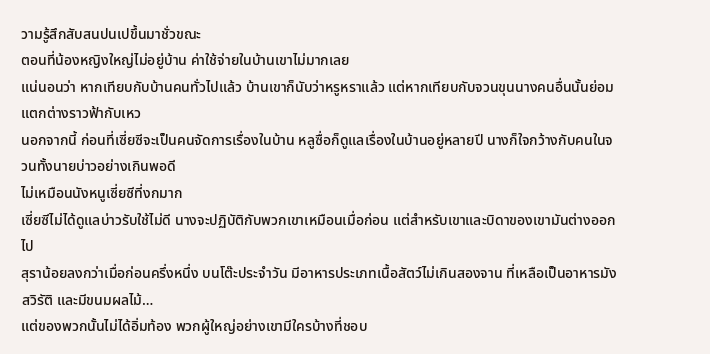วามรู้สึกสับสนปนเปขึ้นมาชั่วขณะ
ตอนที่น้องหญิงใหญ่ไม่อยู่บ้าน ค่าใช้จ่ายในบ้านเขาไม่มากเลย
แน่นอนว่า หากเทียบกับบ้านคนทั่วไปแล้ว บ้านเขาก็นับว่าหรูหราแล้ว แต่หากเทียบกับจวนขุนนางคนอื่นนั้นย่อมแตกต่างราวฟ้ากับเหว
นอกจากนี้ ก่อนที่เซี่ยซีจะเป็นคนจัดการเรื่องในบ้าน หลูซื่อก็ดูแลเรื่องในบ้านอยู่หลายปี นางก็ใจกว้างกับคนในจวนทั้งนายบ่าวอย่างเกินพอดี
ไม่เหมือนนังหนูเซี่ยซีที่งกมาก
เซี่ยซีไม่ได้ดูแลบ่าวรับใช้ไม่ดี นางจะปฏิบัติกับพวกเขาเหมือนเมื่อก่อน แต่สำหรับเขาและบิดาของเขามันต่างออกไป
สุราน้อยลงกว่าเมื่อก่อนครึ่งหนึ่ง บนโต๊ะประจำวัน มีอาหารประเภทเนื้อสัตว์ไม่เกินสองจาน ที่เหลือเป็นอาหารมังสวิรัติ และมีขนมผลไม้…
แต่ของพวกนั้นไม่ได้อิ่มท้อง พวกผู้ใหญ่อย่างเขามีใครบ้างที่ชอบ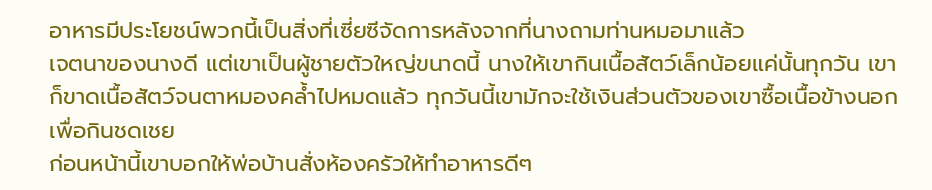อาหารมีประโยชน์พวกนี้เป็นสิ่งที่เซี่ยซีจัดการหลังจากที่นางถามท่านหมอมาแล้ว
เจตนาของนางดี แต่เขาเป็นผู้ชายตัวใหญ่ขนาดนี้ นางให้เขากินเนื้อสัตว์เล็กน้อยแค่นั้นทุกวัน เขาก็ขาดเนื้อสัตว์จนตาหมองคล้ำไปหมดแล้ว ทุกวันนี้เขามักจะใช้เงินส่วนตัวของเขาซื้อเนื้อข้างนอกเพื่อกินชดเชย
ก่อนหน้านี้เขาบอกให้พ่อบ้านสั่งห้องครัวให้ทำอาหารดีๆ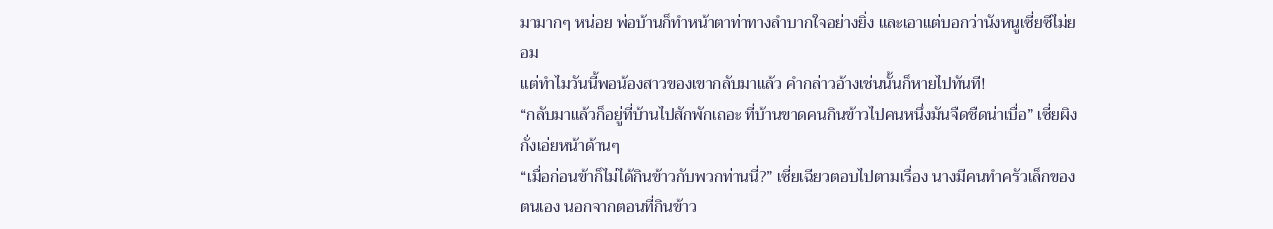มามากๆ หน่อย พ่อบ้านก็ทำหน้าตาท่าทางลำบากใจอย่างยิ่ง และเอาแต่บอกว่านังหนูเซี่ยซีไม่ยอม
แต่ทำไมวันนี้พอน้องสาวของเขากลับมาแล้ว คำกล่าวอ้างเช่นนั้นก็หายไปทันที!
“กลับมาแล้วก็อยู่ที่บ้านไปสักพักเถอะ ที่บ้านขาดคนกินข้าวไปคนหนึ่งมันจืดชืดน่าเบื่อ” เซี่ยผิงกั่งเอ่ยหน้าด้านๆ
“เมื่อก่อนข้าก็ไม่ได้กินข้าวกับพวกท่านนี่?” เซี่ยเฉียวตอบไปตามเรื่อง นางมีคนทำครัวเล็กของตนเอง นอกจากตอนที่กินข้าว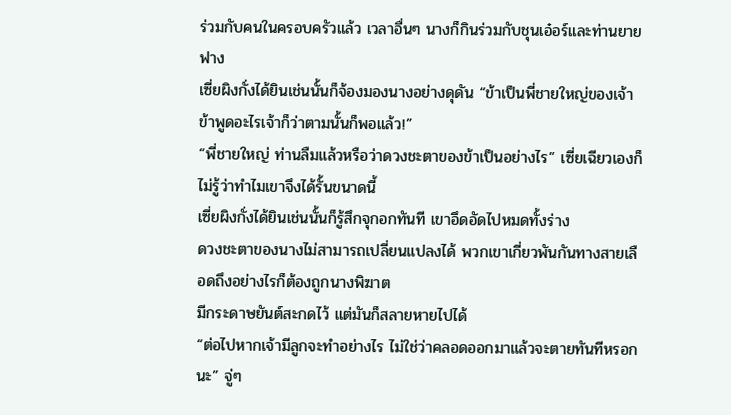ร่วมกับคนในครอบครัวแล้ว เวลาอื่นๆ นางก็กินร่วมกับชุนเอ๋อร์และท่านยายฟาง
เซี่ยผิงกั่งได้ยินเช่นนั้นก็จ้องมองนางอย่างดุดัน “ข้าเป็นพี่ชายใหญ่ของเจ้า ข้าพูดอะไรเจ้าก็ว่าตามนั้นก็พอแล้ว!”
“พี่ชายใหญ่ ท่านลืมแล้วหรือว่าดวงชะตาของข้าเป็นอย่างไร” เซี่ยเฉียวเองก็ไม่รู้ว่าทำไมเขาจึงได้รั้นขนาดนี้
เซี่ยผิงกั่งได้ยินเช่นนั้นก็รู้สึกจุกอกทันที เขาอึดอัดไปหมดทั้งร่าง
ดวงชะตาของนางไม่สามารถเปลี่ยนแปลงได้ พวกเขาเกี่ยวพันกันทางสายเลือดถึงอย่างไรก็ต้องถูกนางพิฆาต
มีกระดาษยันต์สะกดไว้ แต่มันก็สลายหายไปได้
“ต่อไปหากเจ้ามีลูกจะทำอย่างไร ไม่ใช่ว่าคลอดออกมาแล้วจะตายทันทีหรอกนะ” จู่ๆ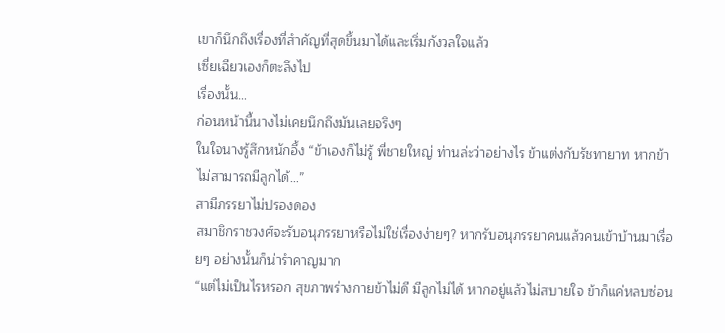เขาก็นึกถึงเรื่องที่สำคัญที่สุดขึ้นมาได้และเริ่มกังวลใจแล้ว
เซี่ยเฉียวเองก็ตะลึงไป
เรื่องนั้น…
ก่อนหน้านี้นางไม่เคยนึกถึงมันเลยจริงๆ
ในใจนางรู้สึกหนักอึ้ง “ข้าเองก็ไม่รู้ พี่ชายใหญ่ ท่านล่ะว่าอย่างไร ข้าแต่งกับรัชทายาท หากข้าไม่สามารถมีลูกได้…”
สามีภรรยาไม่ปรองดอง
สมาชิกราชวงศ์จะรับอนุภรรยาหรือไม่ใช่เรื่องง่ายๆ? หากรับอนุภรรยาคนแล้วคนเข้าบ้านมาเรื่อยๆ อย่างนั้นก็น่ารำคาญมาก
“แต่ไม่เป็นไรหรอก สุขภาพร่างกายข้าไม่ดี มีลูกไม่ได้ หากอยู่แล้วไม่สบายใจ ข้าก็แค่หลบซ่อน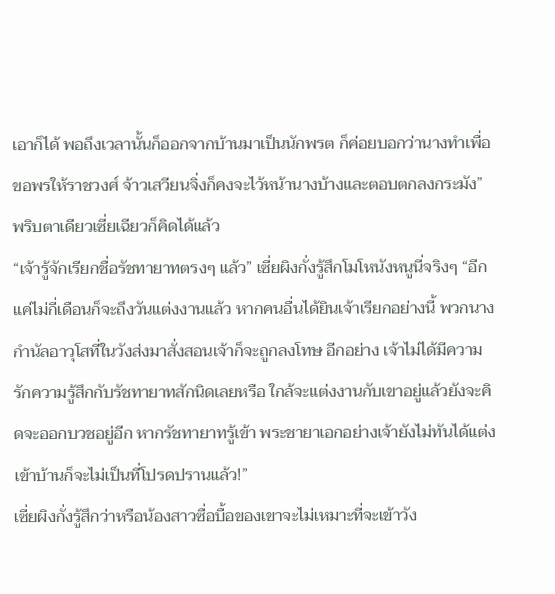เอาก็ได้ พอถึงเวลานั้นก็ออกจากบ้านมาเป็นนักพรต ก็ค่อยบอกว่านางทำเพื่อขอพรให้ราชวงศ์ จ้าวเสวียนจิ่งก็คงจะไว้หน้านางบ้างและตอบตกลงกระมัง” พริบตาเดียวเซี่ยเฉียวก็คิดได้แล้ว
“เจ้ารู้จักเรียกชื่อรัชทายาทตรงๆ แล้ว” เซี่ยผิงกั่งรู้สึกโมโหนังหนูนี่จริงๆ “อีกแค่ไม่กี่เดือนก็จะถึงวันแต่งงานแล้ว หากคนอื่นได้ยินเจ้าเรียกอย่างนี้ พวกนางกำนัลอาวุโสที่ในวังส่งมาสั่งสอนเจ้าก็จะถูกลงโทษ อีกอย่าง เจ้าไม่ได้มีความรักความรู้สึกกับรัชทายาทสักนิดเลยหรือ ใกล้จะแต่งงานกับเขาอยู่แล้วยังจะคิดจะออกบวชอยู่อีก หากรัชทายาทรู้เข้า พระชายาเอกอย่างเจ้ายังไม่ทันได้แต่งเข้าบ้านก็จะไม่เป็นที่โปรดปรานแล้ว!”
เซี่ยผิงกั่งรู้สึกว่าหรือน้องสาวซื่อบื้อของเขาจะไม่เหมาะที่จะเข้าวัง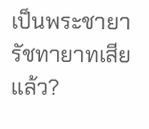เป็นพระชายารัชทายาทเสียแล้ว?